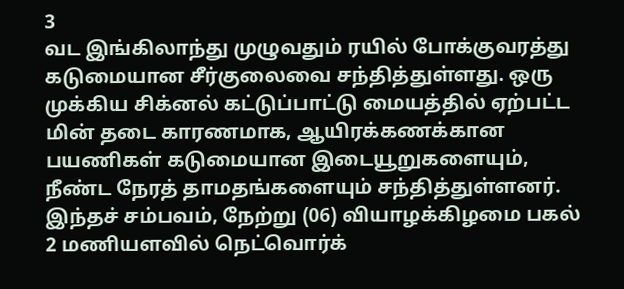3
வட இங்கிலாந்து முழுவதும் ரயில் போக்குவரத்து கடுமையான சீர்குலைவை சந்தித்துள்ளது. ஒரு முக்கிய சிக்னல் கட்டுப்பாட்டு மையத்தில் ஏற்பட்ட மின் தடை காரணமாக, ஆயிரக்கணக்கான பயணிகள் கடுமையான இடையூறுகளையும், நீண்ட நேரத் தாமதங்களையும் சந்தித்துள்ளனர்.
இந்தச் சம்பவம், நேற்று (06) வியாழக்கிழமை பகல் 2 மணியளவில் நெட்வொர்க்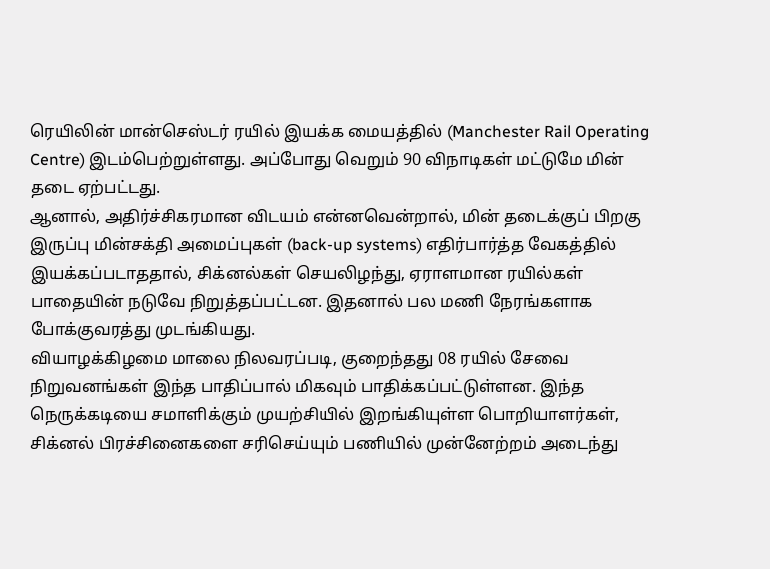ரெயிலின் மான்செஸ்டர் ரயில் இயக்க மையத்தில் (Manchester Rail Operating Centre) இடம்பெற்றுள்ளது. அப்போது வெறும் 90 விநாடிகள் மட்டுமே மின் தடை ஏற்பட்டது.
ஆனால், அதிர்ச்சிகரமான விடயம் என்னவென்றால், மின் தடைக்குப் பிறகு இருப்பு மின்சக்தி அமைப்புகள் (back-up systems) எதிர்பார்த்த வேகத்தில் இயக்கப்படாததால், சிக்னல்கள் செயலிழந்து, ஏராளமான ரயில்கள் பாதையின் நடுவே நிறுத்தப்பட்டன. இதனால் பல மணி நேரங்களாக போக்குவரத்து முடங்கியது.
வியாழக்கிழமை மாலை நிலவரப்படி, குறைந்தது 08 ரயில் சேவை நிறுவனங்கள் இந்த பாதிப்பால் மிகவும் பாதிக்கப்பட்டுள்ளன. இந்த நெருக்கடியை சமாளிக்கும் முயற்சியில் இறங்கியுள்ள பொறியாளர்கள், சிக்னல் பிரச்சினைகளை சரிசெய்யும் பணியில் முன்னேற்றம் அடைந்து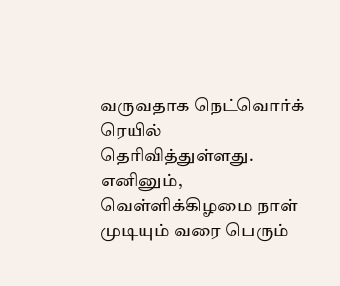வருவதாக நெட்வொர்க் ரெயில் தெரிவித்துள்ளது. எனினும், வெள்ளிக்கிழமை நாள் முடியும் வரை பெரும்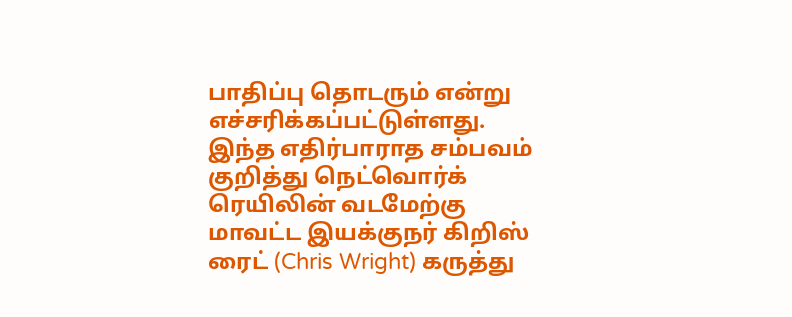பாதிப்பு தொடரும் என்று எச்சரிக்கப்பட்டுள்ளது.
இந்த எதிர்பாராத சம்பவம் குறித்து நெட்வொர்க் ரெயிலின் வடமேற்கு மாவட்ட இயக்குநர் கிறிஸ் ரைட் (Chris Wright) கருத்து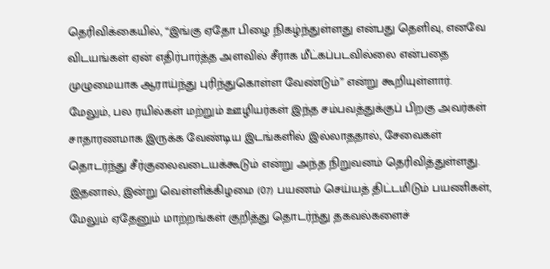தெரிவிக்கையில், “இங்கு ஏதோ பிழை நிகழ்ந்துள்ளது என்பது தெளிவு, எனவே விடயங்கள் ஏன் எதிர்பார்த்த அளவில் சீராக மீட்கப்படவில்லை என்பதை முழுமையாக ஆராய்ந்து புரிந்துகொள்ள வேண்டும்” என்று கூறியுள்ளார்.
மேலும், பல ரயில்கள் மற்றும் ஊழியர்கள் இந்த சம்பவத்துக்குப் பிறகு அவர்கள் சாதாரணமாக இருக்க வேண்டிய இடங்களில் இல்லாததால், சேவைகள் தொடர்ந்து சீர்குலைவடையக்கூடும் என்று அந்த நிறுவனம் தெரிவித்துள்ளது.
இதனால், இன்று வெள்ளிக்கிழமை (07) பயணம் செய்யத் திட்டமிடும் பயணிகள், மேலும் ஏதேனும் மாற்றங்கள் குறித்து தொடர்ந்து தகவல்களைச்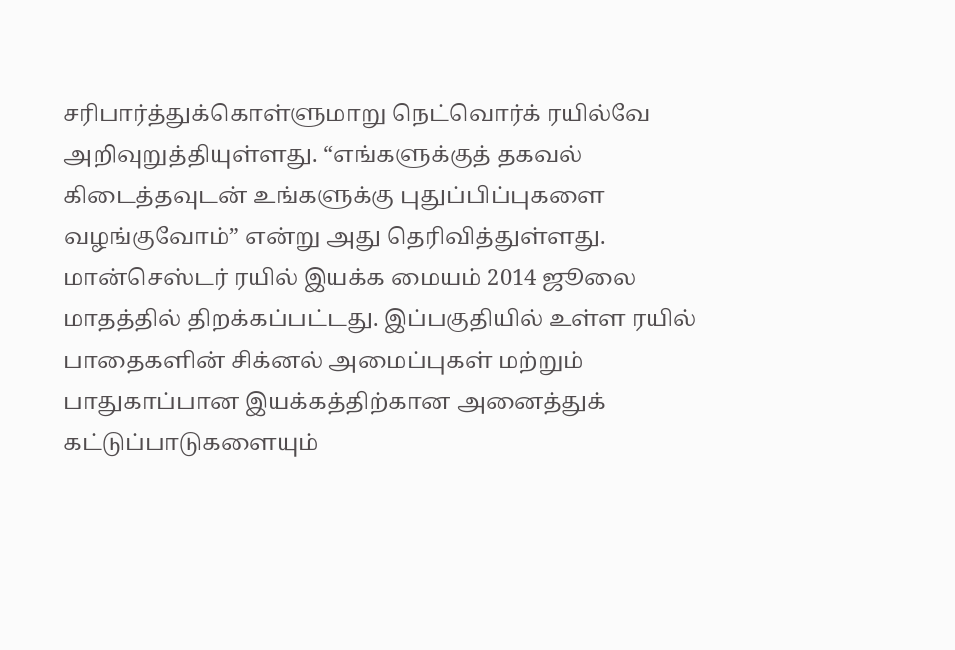சரிபார்த்துக்கொள்ளுமாறு நெட்வொர்க் ரயில்வே அறிவுறுத்தியுள்ளது. “எங்களுக்குத் தகவல் கிடைத்தவுடன் உங்களுக்கு புதுப்பிப்புகளை வழங்குவோம்” என்று அது தெரிவித்துள்ளது.
மான்செஸ்டர் ரயில் இயக்க மையம் 2014 ஜூலை மாதத்தில் திறக்கப்பட்டது. இப்பகுதியில் உள்ள ரயில் பாதைகளின் சிக்னல் அமைப்புகள் மற்றும் பாதுகாப்பான இயக்கத்திற்கான அனைத்துக் கட்டுப்பாடுகளையும்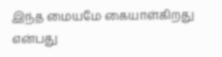இந்த மையமே கையாள்கிறது என்பது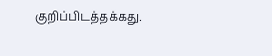குறிப்பிடத்தக்கது.